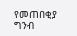የመጠበቂያ ግንብ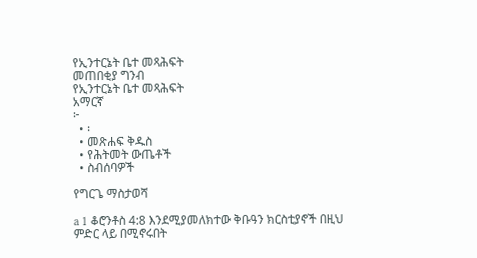የኢንተርኔት ቤተ መጻሕፍት
መጠበቂያ ግንብ
የኢንተርኔት ቤተ መጻሕፍት
አማርኛ
፦
  • ፡
  • መጽሐፍ ቅዱስ
  • የሕትመት ውጤቶች
  • ስብሰባዎች

የግርጌ ማስታወሻ

a 1 ቆሮንቶስ 4:8 እንደሚያመለክተው ቅቡዓን ክርስቲያኖች በዚህ ምድር ላይ በሚኖሩበት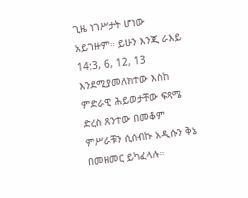ጊዜ ነገሥታት ሆነው አይገዙም። ይሁን እንጂ ራእይ 14:3, 6, 12, 13 እንደሚያመለክተው እስከ ምድራዊ ሕይወታቸው ፍጻሜ ድረስ ጸንተው በመቆም ምሥራቹን ሲሰብኩ አዲሱን ቅኔ በመዘመር ይካፈላሉ።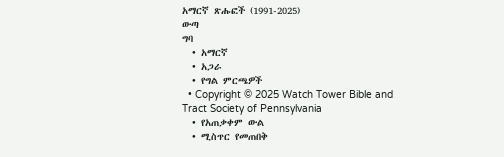አማርኛ ጽሑፎች (1991-2025)
ውጣ
ግባ
  • አማርኛ
  • አጋራ
  • የግል ምርጫዎች
  • Copyright © 2025 Watch Tower Bible and Tract Society of Pennsylvania
  • የአጠቃቀም ውል
  • ሚስጥር የመጠበቅ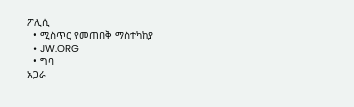ፖሊሲ
  • ሚስጥር የመጠበቅ ማስተካከያ
  • JW.ORG
  • ግባ
አጋራ